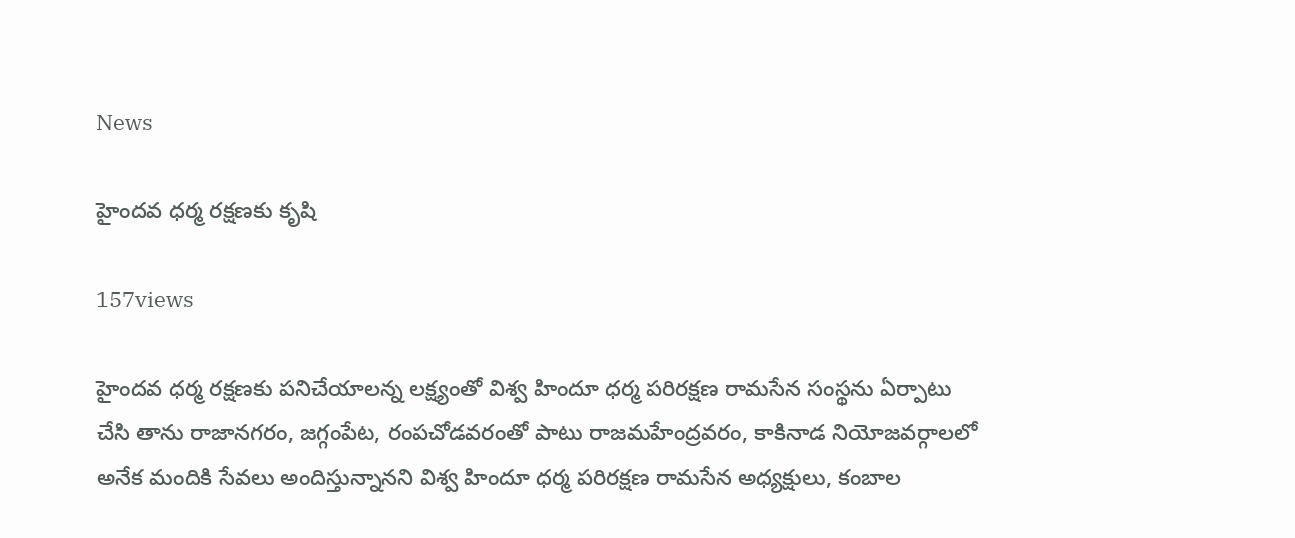News

హైందవ ధర్మ రక్షణకు కృషి

157views

హైందవ ధర్మ రక్షణకు పనిచేయాలన్న లక్ష్యంతో విశ్వ హిందూ ధర్మ పరిరక్షణ రామసేన సంస్థను ఏర్పాటు చేసి తాను రాజానగరం, జగ్గంపేట, రంపచోడవరంతో పాటు రాజమహేంద్రవరం, కాకినాడ నియోజవర్గాలలో అనేక మందికి సేవలు అందిస్తున్నానని విశ్వ హిందూ ధర్మ పరిరక్షణ రామసేన అధ్యక్షులు, కంబాల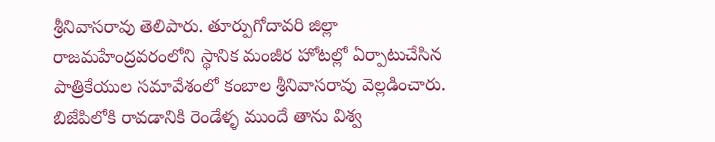శ్రీనివాసరావు తెలిపారు. తూర్పుగోదావరి జిల్లా రాజమహేంద్రవరంలోని స్థానిక మంజీర హోటల్లో ఏర్పాటుచేసిన పాత్రికేయుల సమావేశంలో కంబాల శ్రీనివాసరావు వెల్లడించారు. బిజేపిలోకి రావడానికి రెండేళ్ళ ముందే తాను విశ్వ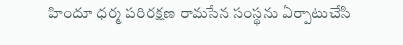హిందూ ధర్మ పరిరక్షణ రామసేన సంస్థను ఏర్పాటుచేసి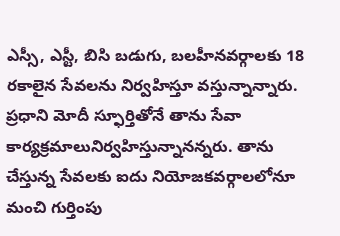ఎస్సీ, ఎస్టీ, బిసి బడుగు, బలహీనవర్గాలకు 18 రకాలైన సేవలను నిర్వహిస్తూ వస్తున్నాన్నారు. ప్రధాని మోదీ స్ఫూర్తితోనే తాను సేవా కార్యక్రమాలునిర్వహిస్తున్నానన్నరు. తాను చేస్తున్న సేవలకు ఐదు నియోజకవర్గాలలోనూ మంచి గుర్తింపు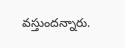వస్తుందన్నారు.